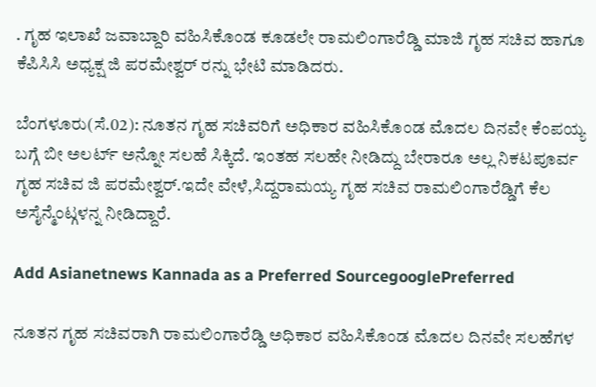. ಗೃಹ ಇಲಾಖೆ ಜವಾಬ್ದಾರಿ ವಹಿಸಿಕೊಂಡ ಕೂಡಲೇ ರಾಮಲಿಂಗಾರೆಡ್ಡಿ ಮಾಜಿ ಗೃಹ ಸಚಿವ ಹಾಗೂ ಕೆಪಿಸಿಸಿ ಅಧ್ಯಕ್ಷ ಜಿ ಪರಮೇಶ್ವರ್ ರನ್ನು ಭೇಟಿ ಮಾಡಿದರು.

ಬೆಂಗಳೂರು(ಸೆ.02): ನೂತನ ಗೃಹ ಸಚಿವರಿಗೆ ಅಧಿಕಾರ ವಹಿಸಿಕೊಂಡ ಮೊದಲ ದಿನವೇ ಕೆಂಪಯ್ಯ ಬಗ್ಗೆ ಬೀ ಅಲರ್ಟ್ ಅನ್ನೋ ಸಲಹೆ ಸಿಕ್ಕಿದೆ. ಇಂತಹ ಸಲಹೇ ನೀಡಿದ್ದು ಬೇರಾರೂ ಅಲ್ಲ ನಿಕಟಪೂರ್ವ ಗೃಹ ಸಚಿವ ಜಿ ಪರಮೇಶ್ವರ್.ಇದೇ ವೇಳೆ,ಸಿದ್ದರಾಮಯ್ಯ ಗೃಹ ಸಚಿವ ರಾಮಲಿಂಗಾರೆಡ್ಡಿಗೆ ಕೆಲ ಅಸೈನ್ಮೆಂಟ್ಗಳನ್ನ ನೀಡಿದ್ದಾರೆ.

Add Asianetnews Kannada as a Preferred SourcegooglePreferred

ನೂತನ ಗೃಹ ಸಚಿವರಾಗಿ ರಾಮಲಿಂಗಾರೆಡ್ಡಿ ಅಧಿಕಾರ ವಹಿಸಿಕೊಂಡ ಮೊದಲ ದಿನವೇ ಸಲಹೆಗಳ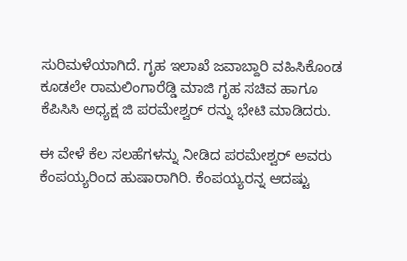ಸುರಿಮಳೆಯಾಗಿದೆ. ಗೃಹ ಇಲಾಖೆ ಜವಾಬ್ದಾರಿ ವಹಿಸಿಕೊಂಡ ಕೂಡಲೇ ರಾಮಲಿಂಗಾರೆಡ್ಡಿ ಮಾಜಿ ಗೃಹ ಸಚಿವ ಹಾಗೂ ಕೆಪಿಸಿಸಿ ಅಧ್ಯಕ್ಷ ಜಿ ಪರಮೇಶ್ವರ್ ರನ್ನು ಭೇಟಿ ಮಾಡಿದರು.

ಈ ವೇಳೆ ಕೆಲ ಸಲಹೆಗಳನ್ನು ನೀಡಿದ ಪರಮೇಶ್ವರ್ ಅವರು ಕೆಂಪಯ್ಯರಿಂದ ಹುಷಾರಾಗಿರಿ. ಕೆಂಪಯ್ಯರನ್ನ ಆದಷ್ಟು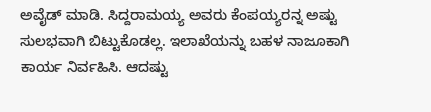ಅವೈಡ್ ಮಾಡಿ. ಸಿದ್ದರಾಮಯ್ಯ ಅವರು ಕೆಂಪಯ್ಯರನ್ನ ಅಷ್ಟು ಸುಲಭವಾಗಿ ಬಿಟ್ಟುಕೊಡಲ್ಲ. ಇಲಾಖೆಯನ್ನು ಬಹಳ ನಾಜೂಕಾಗಿ ಕಾರ್ಯ ನಿರ್ವಹಿಸಿ. ಆದಷ್ಟು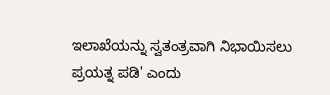ಇಲಾಖೆಯನ್ನು ಸ್ವತಂತ್ರವಾಗಿ ನಿಭಾಯಿಸಲು ಪ್ರಯತ್ನ ಪಡಿ' ಎಂದು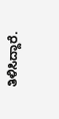ತಿಳಿಸಿದ್ದಾರೆ.